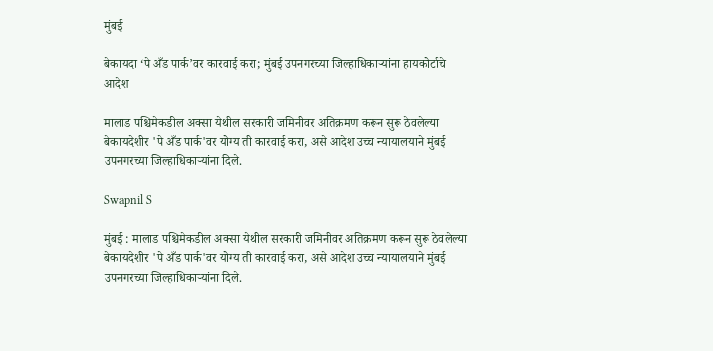मुंबई

बेकायदा ‘पे अँड पार्क’वर कारवाई करा; मुंबई उपनगरच्या जिल्हाधिकाऱ्यांना हायकोर्टाचे आदेश

मालाड पश्चिमेकडील अक्सा येथील सरकारी जमिनीवर अतिक्रमण करून सुरू ठेवलेल्या बेकायदेशीर 'पे अँड पार्क'वर योग्य ती कारवाई करा, असे आदेश उच्च न्यायालयाने मुंबई उपनगरच्या जिल्हाधिकाऱ्यांना दिले.

Swapnil S

मुंबई : मालाड पश्चिमेकडील अक्सा येथील सरकारी जमिनीवर अतिक्रमण करून सुरू ठेवलेल्या बेकायदेशीर 'पे अँड पार्क'वर योग्य ती कारवाई करा, असे आदेश उच्च न्यायालयाने मुंबई उपनगरच्या जिल्हाधिकाऱ्यांना दिले.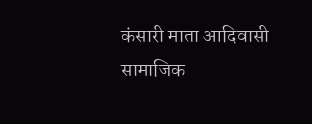कंसारी माता आदिवासी सामाजिक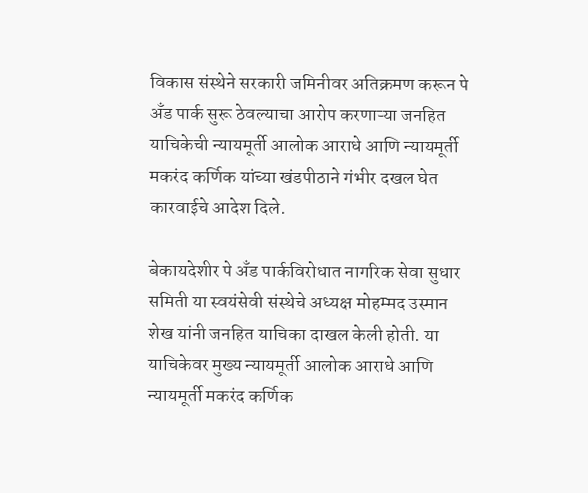विकास संस्थेने सरकारी जमिनीवर अतिक्रमण करून पे अँड पार्क सुरू ठेवल्याचा आरोप करणाऱ्या जनहित याचिकेची न्यायमूर्ती आलोक आराधे आणि न्यायमूर्ती मकरंद कर्णिक यांच्या खंडपीठाने गंभीर दखल घेत कारवाईचे आदेश दिले.

बेकायदेशीर पे अँड पार्कविरोधात नागरिक सेवा सुधार समिती या स्वयंसेवी संस्थेचे अध्यक्ष मोहम्मद उस्मान शेख यांनी जनहित याचिका दाखल केली होती. या याचिकेवर मुख्य न्यायमूर्ती आलोक आराधे आणि न्यायमूर्ती मकरंद कर्णिक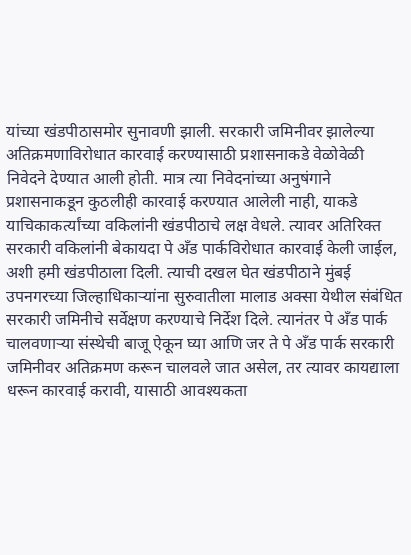यांच्या खंडपीठासमोर सुनावणी झाली. सरकारी जमिनीवर झालेल्या अतिक्रमणाविरोधात कारवाई करण्यासाठी प्रशासनाकडे वेळोवेळी निवेदने देण्यात आली होती. मात्र त्या निवेदनांच्या अनुषंगाने प्रशासनाकडून कुठलीही कारवाई करण्यात आलेली नाही, याकडे याचिकाकर्त्यांच्या वकिलांनी खंडपीठाचे लक्ष वेधले. त्यावर अतिरिक्त सरकारी वकिलांनी बेकायदा पे अँड पार्कविरोधात कारवाई केली जाईल, अशी हमी खंडपीठाला दिली. त्याची दखल घेत खंडपीठाने मुंबई उपनगरच्या जिल्हाधिकाऱ्यांना सुरुवातीला मालाड अक्सा येथील संबंधित सरकारी जमिनीचे सर्वेक्षण करण्याचे निर्देश दिले. त्यानंतर पे अँड पार्क चालवणाऱ्या संस्थेची बाजू ऐकून घ्या आणि जर ते पे अँड पार्क सरकारी जमिनीवर अतिक्रमण करून चालवले जात असेल, तर त्यावर कायद्याला धरून कारवाई करावी, यासाठी आवश्यकता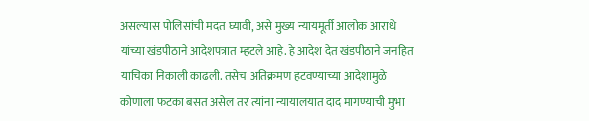असल्यास पोलिसांची मदत घ्यावी, असे मुख्य न्यायमूर्ती आलोक आराधे यांच्या खंडपीठाने आदेशपत्रात म्हटले आहे. हे आदेश देत खंडपीठाने जनहित याचिका निकाली काढली. तसेच अतिक्रमण हटवण्याच्या आदेशामुळे कोणाला फटका बसत असेल तर त्यांना न्यायालयात दाद मागण्याची मुभा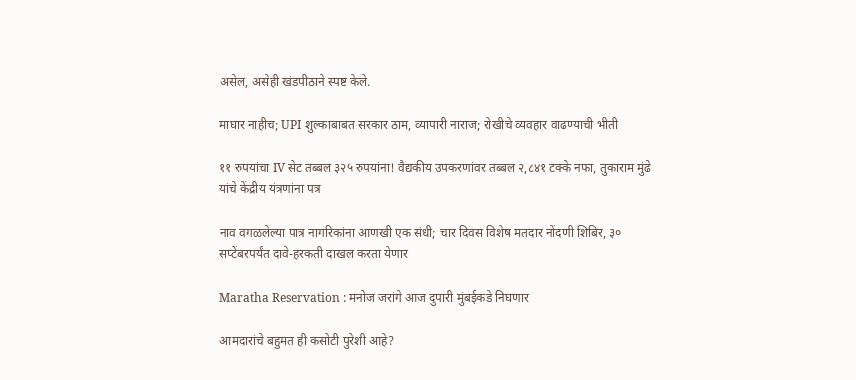असेल, असेही खंडपीठाने स्पष्ट केले.

माघार नाहीच; UPI शुल्काबाबत सरकार ठाम, व्यापारी नाराज; रोखीचे व्यवहार वाढण्याची भीती

११ रुपयांचा IV सेट तब्बल ३२५ रुपयांना! वैद्यकीय उपकरणांवर तब्बल २,८४१ टक्के नफा, तुकाराम मुंढे यांचे केंद्रीय यंत्रणांना पत्र

नाव वगळलेल्या पात्र नागरिकांना आणखी एक संधी; चार दिवस विशेष मतदार नोंदणी शिबिर, ३० सप्टेंबरपर्यंत दावे-हरकती दाखल करता येणार

Maratha Reservation : मनोज जरांगे आज दुपारी मुंबईकडे निघणार

आमदारांचे बहुमत ही कसोटी पुरेशी आहे?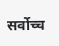सर्वोच्च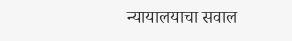न्यायालयाचा सवाल